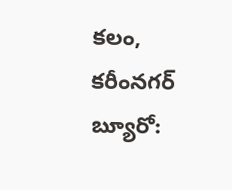కలం, కరీంనగర్ బ్యూరో: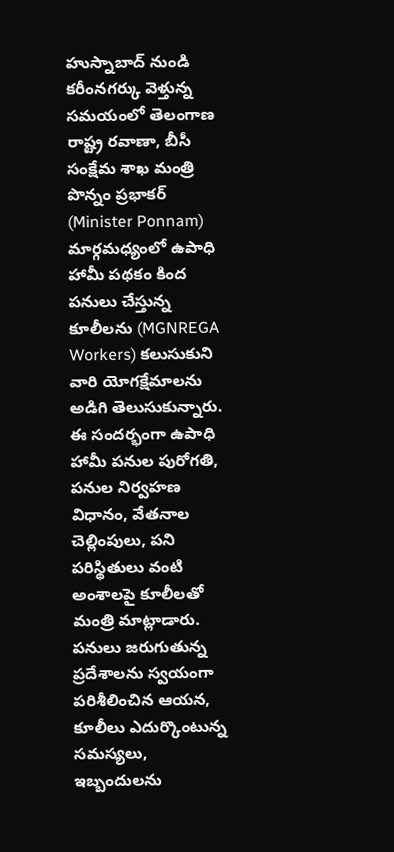హుస్నాబాద్ నుండి కరీంనగర్కు వెళ్తున్న సమయంలో తెలంగాణ రాష్ట్ర రవాణా, బీసీ సంక్షేమ శాఖ మంత్రి పొన్నం ప్రభాకర్ (Minister Ponnam) మార్గమధ్యంలో ఉపాధి హామీ పథకం కింద పనులు చేస్తున్న కూలీలను (MGNREGA Workers) కలుసుకుని వారి యోగక్షేమాలను అడిగి తెలుసుకున్నారు. ఈ సందర్భంగా ఉపాధి హామీ పనుల పురోగతి, పనుల నిర్వహణ విధానం, వేతనాల చెల్లింపులు, పని పరిస్థితులు వంటి అంశాలపై కూలీలతో మంత్రి మాట్లాడారు.
పనులు జరుగుతున్న ప్రదేశాలను స్వయంగా పరిశీలించిన ఆయన, కూలీలు ఎదుర్కొంటున్న సమస్యలు, ఇబ్బందులను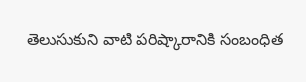తెలుసుకుని వాటి పరిష్కారానికి సంబంధిత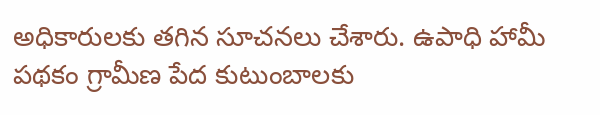అధికారులకు తగిన సూచనలు చేశారు. ఉపాధి హామీ పథకం గ్రామీణ పేద కుటుంబాలకు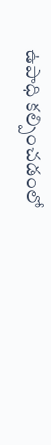ఉపాధి కల్పించడంలో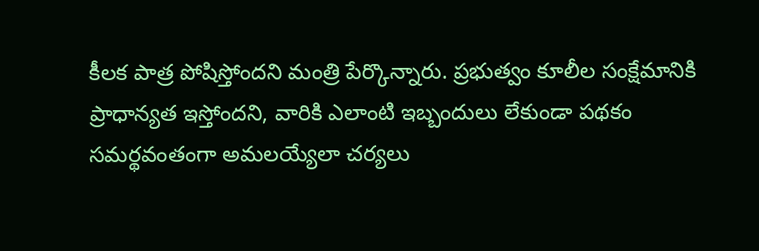కీలక పాత్ర పోషిస్తోందని మంత్రి పేర్కొన్నారు. ప్రభుత్వం కూలీల సంక్షేమానికి ప్రాధాన్యత ఇస్తోందని, వారికి ఎలాంటి ఇబ్బందులు లేకుండా పథకం సమర్థవంతంగా అమలయ్యేలా చర్యలు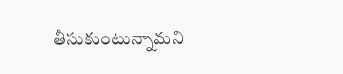తీసుకుంటున్నామని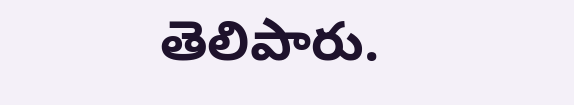తెలిపారు.